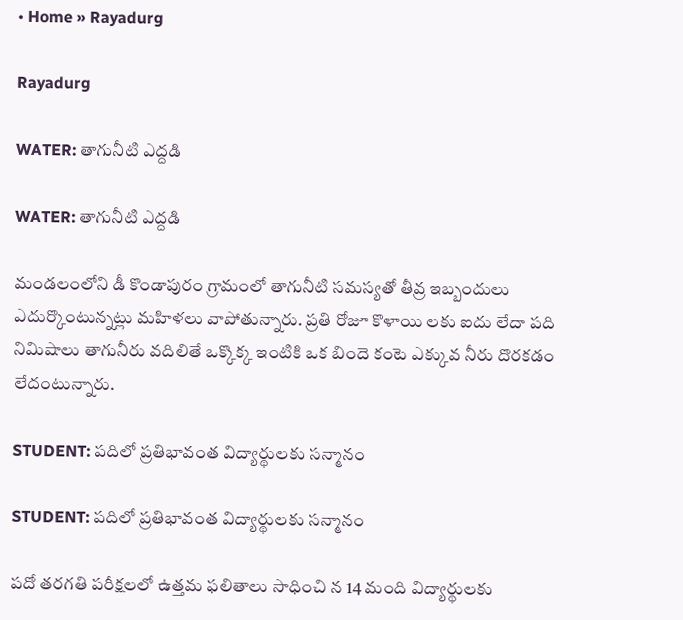• Home » Rayadurg

Rayadurg

WATER: తాగునీటి ఎద్దడి

WATER: తాగునీటి ఎద్దడి

మండలంలోని డీ కొండాపురం గ్రామంలో తాగునీటి సమస్యతో తీవ్ర ఇబ్బందులు ఎదుర్కొంటున్నట్లు మహిళలు వాపోతున్నారు. ప్రతి రోజూ కొళాయి లకు ఐదు లేదా పది నిమిషాలు తాగునీరు వదిలితే ఒక్కొక్క ఇంటికి ఒక బిందె కంటె ఎక్కువ నీరు దొరకడం లేదంటున్నారు.

STUDENT: పదిలో ప్రతిభావంత విద్యార్థులకు సన్మానం

STUDENT: పదిలో ప్రతిభావంత విద్యార్థులకు సన్మానం

పదో తరగతి పరీక్షలలో ఉత్తమ ఫలితాలు సాధించి న 14 మంది విద్యార్థులకు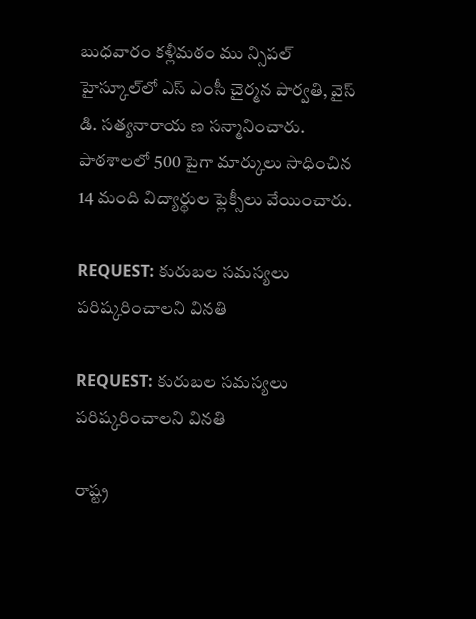బుధవారం కళ్లీమఠం ము న్సిపల్‌ హైస్కూల్‌లో ఎస్‌ ఎంసీ చైర్మన పార్వతి, వైస్‌ డి. సత్యనారాయ ణ సన్మానించారు. పాఠశాలలో 500 పైగా మార్కులు సాధించిన 14 మంది విద్యార్థుల ఫ్లెక్సీలు వేయించారు.

REQUEST: కురుబల సమస్యలు పరిష్కరించాలని వినతి

REQUEST: కురుబల సమస్యలు పరిష్కరించాలని వినతి

రాష్ట్ర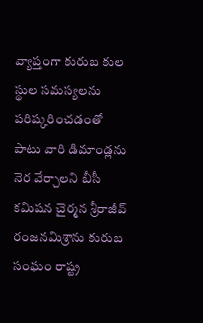వ్యాప్తంగా కురుబ కుల స్థుల సమస్యలను పరిష్కరించడంతో పాటు వారి డిమాండ్లను నెర వేర్చాలని బీసీ కమిషన చైర్మన శ్రీరాజీవ్‌ రంజనమిశ్రాను కురుబ సంఘం రాష్ట్ర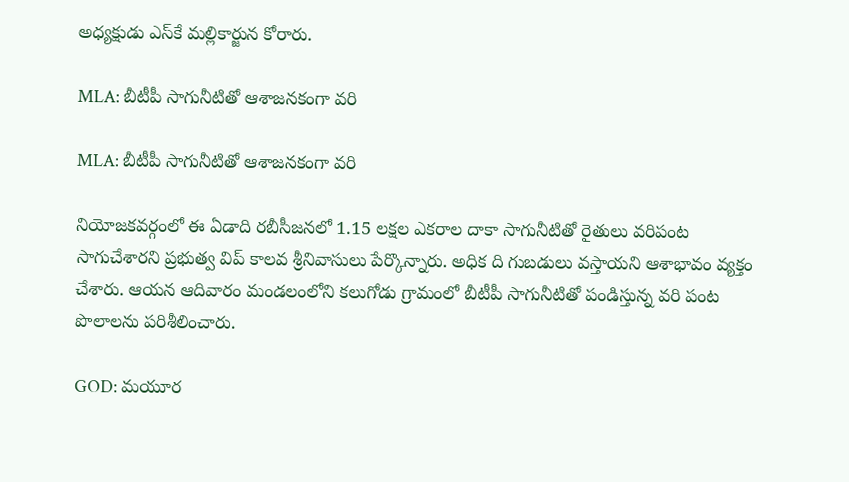అధ్యక్షుడు ఎస్‌కే మల్లికార్జున కోరారు.

MLA: బీటీపీ సాగునీటితో ఆశాజనకంగా వరి

MLA: బీటీపీ సాగునీటితో ఆశాజనకంగా వరి

నియోజకవర్గంలో ఈ ఏడాది రబీసీజనలో 1.15 లక్షల ఎకరాల దాకా సాగునీటితో రైతులు వరిపంట సాగుచేశారని ప్రభుత్వ విప్‌ కాలవ శ్రీనివాసులు పేర్కొన్నారు. అధిక ది గుబడులు వస్తాయని ఆశాభావం వ్యక్తం చేశారు. ఆయన ఆదివారం మండలంలోని కలుగోడు గ్రామంలో బీటీపీ సాగునీటితో పండిస్తున్న వరి పంట పొలాలను పరిశీలించారు.

GOD: మయూర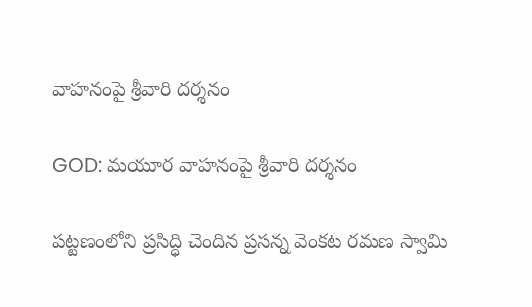వాహనంపై శ్రీవారి దర్శనం

GOD: మయూర వాహనంపై శ్రీవారి దర్శనం

పట్టణంలోని ప్రసిద్ధి చెందిన ప్రసన్న వెంకట రమణ స్వామి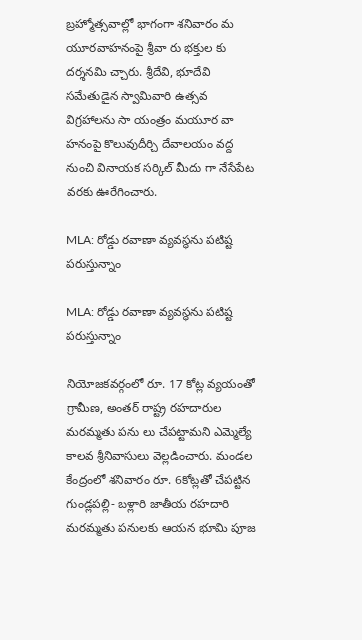బ్రహ్మోత్సవాల్లో భాగంగా శనివారం మ యూరవాహనంపై శ్రీవా రు భక్తుల కు దర్శనమి చ్చారు. శ్రీదేవి, భూదేవి సమేతుడైన స్వామివారి ఉత్సవ విగ్రహాలను సా యంత్రం మయూర వా హనంపై కొలువుదీర్చి దేవాలయం వద్ద నుంచి వినాయక సర్కిల్‌ మీదు గా నేసేపేట వరకు ఊరేగించారు.

MLA: రోడ్డు రవాణా వ్యవస్థను పటిష్ట పరుస్తున్నాం

MLA: రోడ్డు రవాణా వ్యవస్థను పటిష్ట పరుస్తున్నాం

నియోజకవర్గంలో రూ. 17 కోట్ల వ్యయంతో గ్రామీణ, అంతర్‌ రాష్ట్ర రహదారుల మరమ్మతు పను లు చేపట్టామని ఎమ్మెల్యే కాలవ శ్రీనివాసులు వెల్లడించారు. మండల కేంద్రంలో శనివారం రూ. 6కోట్లతో చేపట్టిన గుండ్లపల్లి- బళ్లారి జాతీయ రహదారి మరమ్మతు పనులకు ఆయన భూమి పూజ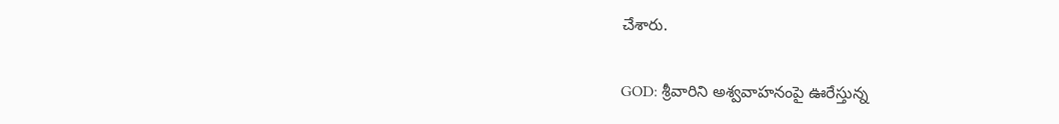చేశారు.

GOD: శ్రీవారిని అశ్వవాహనంపై ఊరేస్తున్న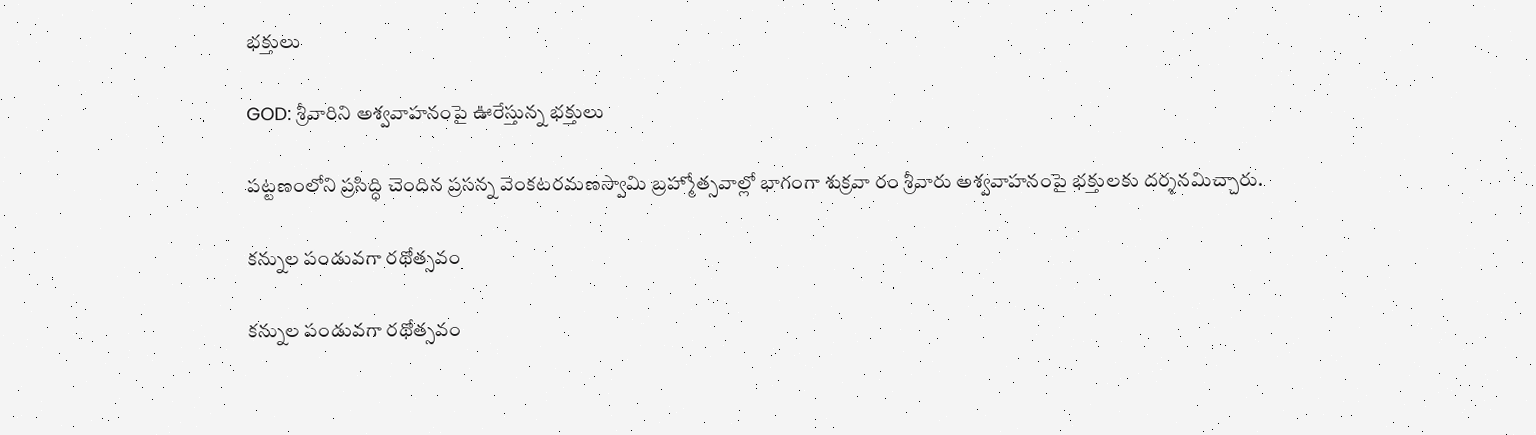భక్తులు

GOD: శ్రీవారిని అశ్వవాహనంపై ఊరేస్తున్న భక్తులు

పట్టణంలోని ప్రసిద్ధి చెందిన ప్రసన్న వెంకటరమణస్వామి బ్రహ్మోత్సవాల్లో భాగంగా శుక్రవా రం శ్రీవారు అశ్వవాహనంపై భక్తులకు దర్శనమిచ్చారు.

కన్నుల పండువగా రథోత్సవం

కన్నుల పండువగా రథోత్సవం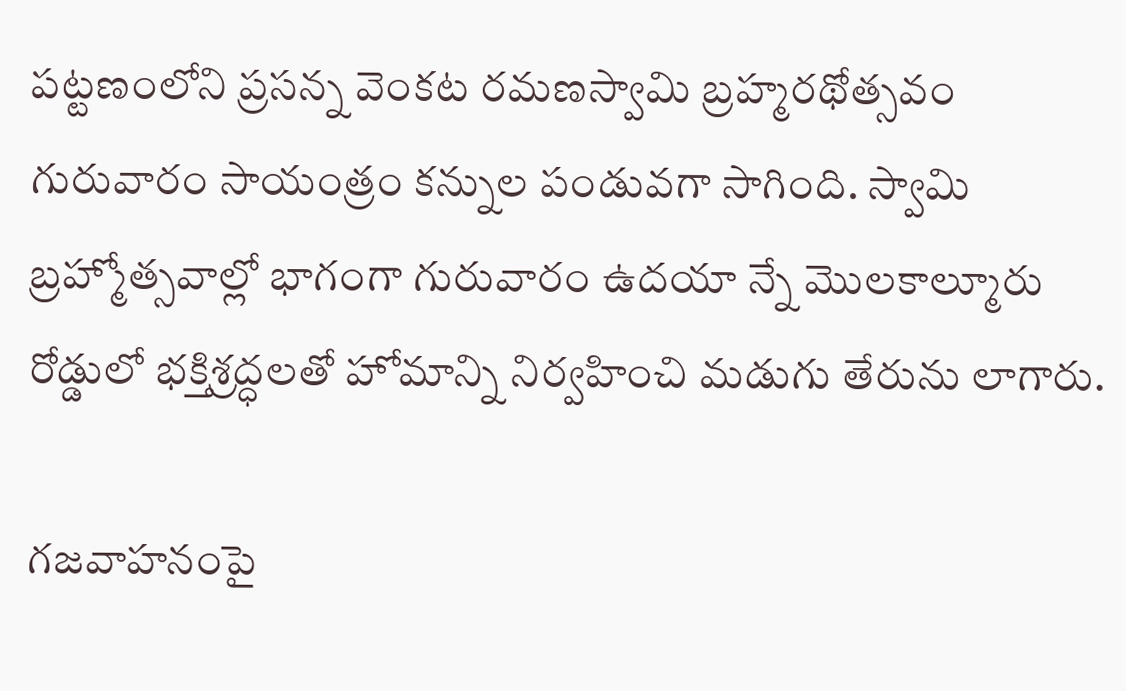పట్టణంలోని ప్రసన్న వెంకట రమణస్వామి బ్రహ్మరథోత్సవం గురువారం సాయంత్రం కన్నుల పండువగా సాగింది. స్వామి బ్రహ్మోత్సవాల్లో భాగంగా గురువారం ఉదయా న్నే మొలకాల్మూరు రోడ్డులో భక్తిశ్రద్ధలతో హోమాన్ని నిర్వహించి మడుగు తేరును లాగారు.

గజవాహనంపై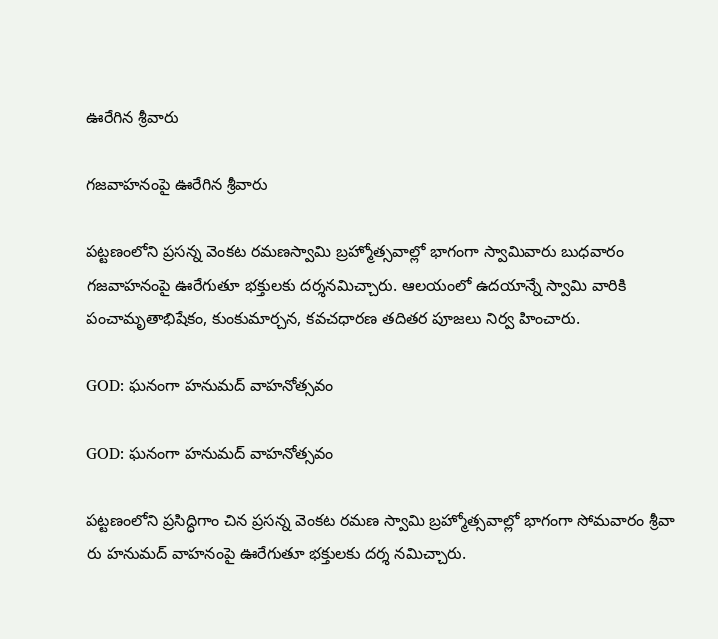ఊరేగిన శ్రీవారు

గజవాహనంపై ఊరేగిన శ్రీవారు

పట్టణంలోని ప్రసన్న వెంకట రమణస్వామి బ్రహ్మోత్సవాల్లో భాగంగా స్వామివారు బుధవారం గజవాహనంపై ఊరేగుతూ భక్తులకు దర్శనమిచ్చారు. ఆలయంలో ఉదయాన్నే స్వామి వారికి పంచామృతాభిషేకం, కుంకుమార్చన, కవచధారణ తదితర పూజలు నిర్వ హించారు.

GOD: ఘనంగా హనుమద్‌ వాహనోత్సవం

GOD: ఘనంగా హనుమద్‌ వాహనోత్సవం

పట్టణంలోని ప్రసిద్ధిగాం చిన ప్రసన్న వెంకట రమణ స్వామి బ్రహ్మోత్సవాల్లో భాగంగా సోమవారం శ్రీవా రు హనుమద్‌ వాహనంపై ఊరేగుతూ భక్తులకు దర్శ నమిచ్చారు.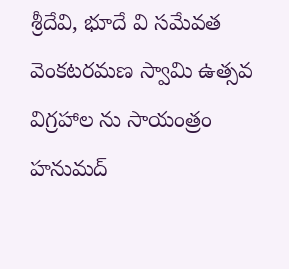శ్రీదేవి, భూదే వి సమేవత వెంకటరమణ స్వామి ఉత్సవ విగ్రహాల ను సాయంత్రం హనుమద్‌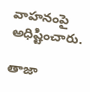వాహనంపై అధిష్టించారు.

తాజా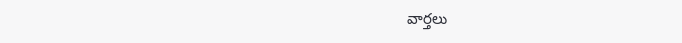వార్తలు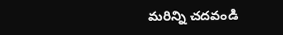మరిన్ని చదవండి